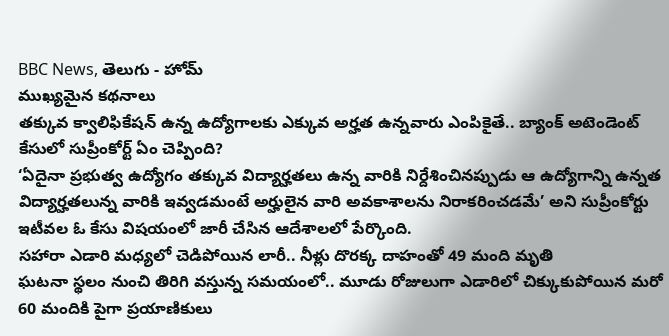BBC News, తెలుగు - హోమ్
ముఖ్యమైన కథనాలు
తక్కువ క్వాలిఫికేషన్ ఉన్న ఉద్యోగాలకు ఎక్కువ అర్హత ఉన్నవారు ఎంపికైతే.. బ్యాంక్ అటెండెంట్ కేసులో సుప్రీంకోర్ట్ ఏం చెప్పింది?
‘ఏదైనా ప్రభుత్వ ఉద్యోగం తక్కువ విద్యార్హతలు ఉన్న వారికి నిర్దేశించినప్పుడు ఆ ఉద్యోగాన్ని ఉన్నత విద్యార్హతలున్న వారికి ఇవ్వడమంటే అర్హులైన వారి అవకాశాలను నిరాకరించడమే’ అని సుప్రీంకోర్టు ఇటీవల ఓ కేసు విషయంలో జారీ చేసిన ఆదేశాలలో పేర్కొంది.
సహారా ఎడారి మధ్యలో చెడిపోయిన లారీ.. నీళ్లు దొరక్క దాహంతో 49 మంది మృతి
ఘటనా స్థలం నుంచి తిరిగి వస్తున్న సమయంలో.. మూడు రోజులుగా ఎడారిలో చిక్కుకుపోయిన మరో 60 మందికి పైగా ప్రయాణికులు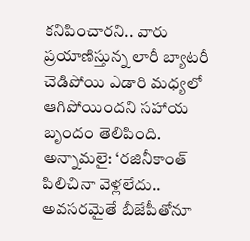కనిపించారని.. వారు ప్రయాణిస్తున్న లారీ బ్యాటరీ చెడిపోయి ఎడారి మధ్యలో ఆగిపోయిందని సహాయ బృందం తెలిపింది.
అన్నామలై: ‘రజినీకాంత్ పిలిచినా వెళ్లలేదు.. అవసరమైతే బీజేపీతోనూ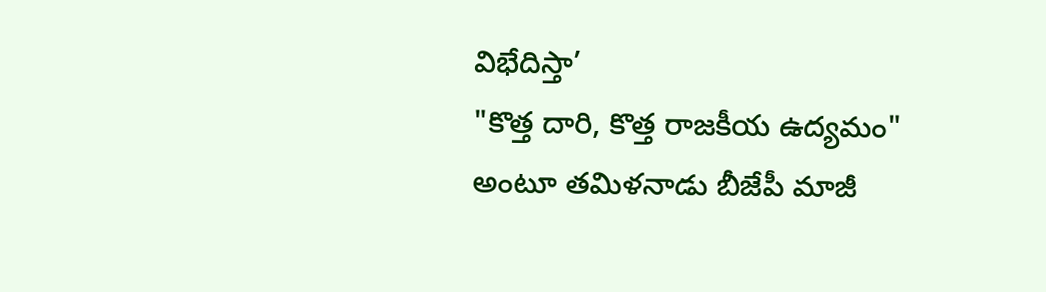విభేదిస్తా’
"కొత్త దారి, కొత్త రాజకీయ ఉద్యమం" అంటూ తమిళనాడు బీజేపీ మాజీ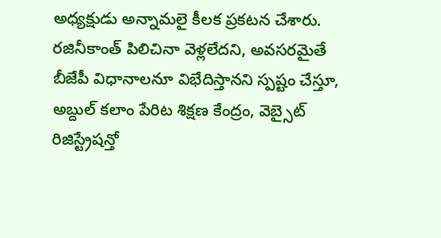అధ్యక్షుడు అన్నామలై కీలక ప్రకటన చేశారు. రజినీకాంత్ పిలిచినా వెళ్లలేదని, అవసరమైతే బీజేపీ విధానాలనూ విభేదిస్తానని స్పష్టం చేస్తూ, అబ్దుల్ కలాం పేరిట శిక్షణ కేంద్రం, వెబ్సైట్ రిజిస్ట్రేషన్తో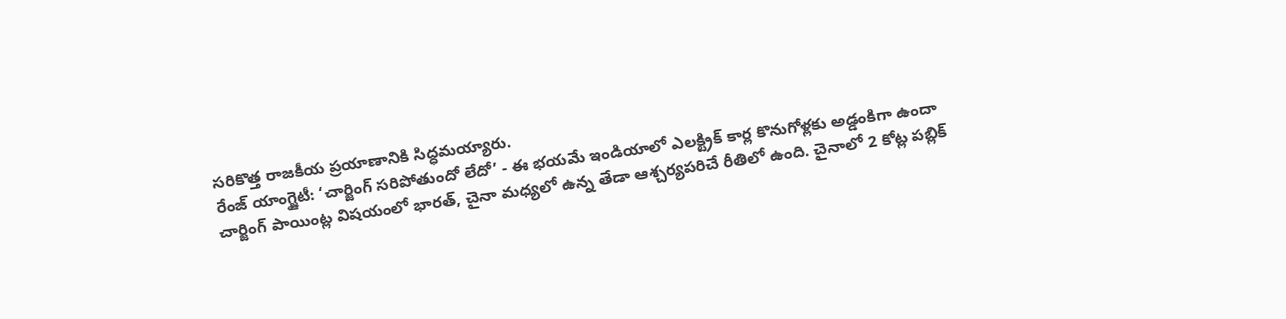సరికొత్త రాజకీయ ప్రయాణానికి సిద్ధమయ్యారు.
రేంజ్ యాంగ్జైటీ: ‘చార్జింగ్ సరిపోతుందో లేదో’ - ఈ భయమే ఇండియాలో ఎలక్ట్రిక్ కార్ల కొనుగోళ్లకు అడ్డంకిగా ఉందా
చార్జింగ్ పాయింట్ల విషయంలో భారత్, చైనా మధ్యలో ఉన్న తేడా ఆశ్చర్యపరిచే రీతిలో ఉంది. చైనాలో 2 కోట్ల పబ్లిక్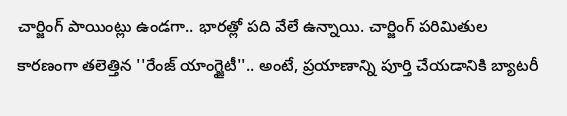చార్జింగ్ పాయింట్లు ఉండగా.. భారత్లో పది వేలే ఉన్నాయి. చార్జింగ్ పరిమితుల కారణంగా తలెత్తిన ''రేంజ్ యాంగ్జైటీ''.. అంటే, ప్రయాణాన్ని పూర్తి చేయడానికి బ్యాటరీ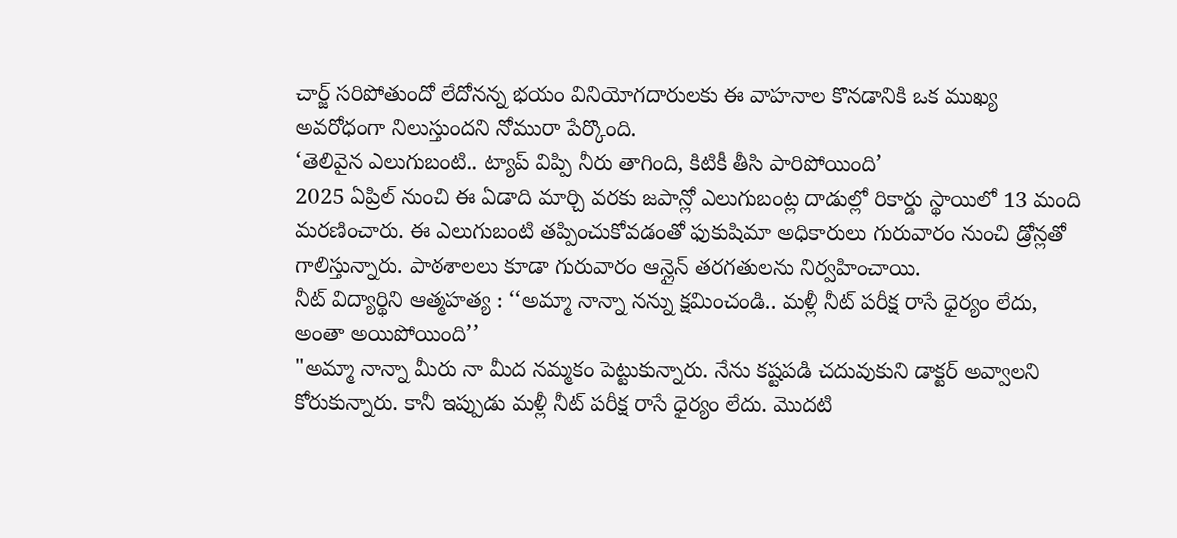చార్జ్ సరిపోతుందో లేదోనన్న భయం వినియోగదారులకు ఈ వాహనాల కొనడానికి ఒక ముఖ్య అవరోధంగా నిలుస్తుందని నోమురా పేర్కొంది.
‘తెలివైన ఎలుగుబంటి.. ట్యాప్ విప్పి నీరు తాగింది, కిటికీ తీసి పారిపోయింది’
2025 ఏప్రిల్ నుంచి ఈ ఏడాది మార్చి వరకు జపాన్లో ఎలుగుబంట్ల దాడుల్లో రికార్డు స్థాయిలో 13 మంది మరణించారు. ఈ ఎలుగుబంటి తప్పించుకోవడంతో ఫుకుషిమా అధికారులు గురువారం నుంచి డ్రోన్లతో గాలిస్తున్నారు. పాఠశాలలు కూడా గురువారం ఆన్లైన్ తరగతులను నిర్వహించాయి.
నీట్ విద్యార్థిని ఆత్మహత్య : ‘‘అమ్మా నాన్నా నన్ను క్షమించండి.. మళ్లీ నీట్ పరీక్ష రాసే ధైర్యం లేదు, అంతా అయిపోయింది’’
"అమ్మా నాన్నా మీరు నా మీద నమ్మకం పెట్టుకున్నారు. నేను కష్టపడి చదువుకుని డాక్టర్ అవ్వాలని కోరుకున్నారు. కానీ ఇప్పుడు మళ్లీ నీట్ పరీక్ష రాసే ధైర్యం లేదు. మొదటి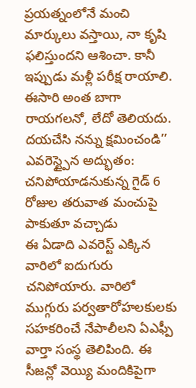ప్రయత్నంలోనే మంచి మార్కులు వస్తాయి, నా కృషి ఫలిస్తుందని ఆశించా. కానీ ఇప్పుడు మళ్లీ పరీక్ష రాయాలి. ఈసారి అంత బాగా రాయగలనో, లేదో తెలియదు. దయచేసి నన్ను క్షమించండి’’
ఎవరెస్ట్పైన అద్భుతం: చనిపోయాడనుకున్న గైడ్ 6 రోజుల తరువాత మంచుపై పాకుతూ వచ్చాడు
ఈ ఏడాది ఎవరెస్ట్ ఎక్కిన వారిలో ఐదుగురు చనిపోయారు. వారిలో ముగ్గురు పర్వతారోహలకులకు సహకరించే నేపాలీలని ఏఎఫ్పీ వార్తా సంస్థ తెలిపింది. ఈ సీజన్లో వెయ్యి మందికిపైగా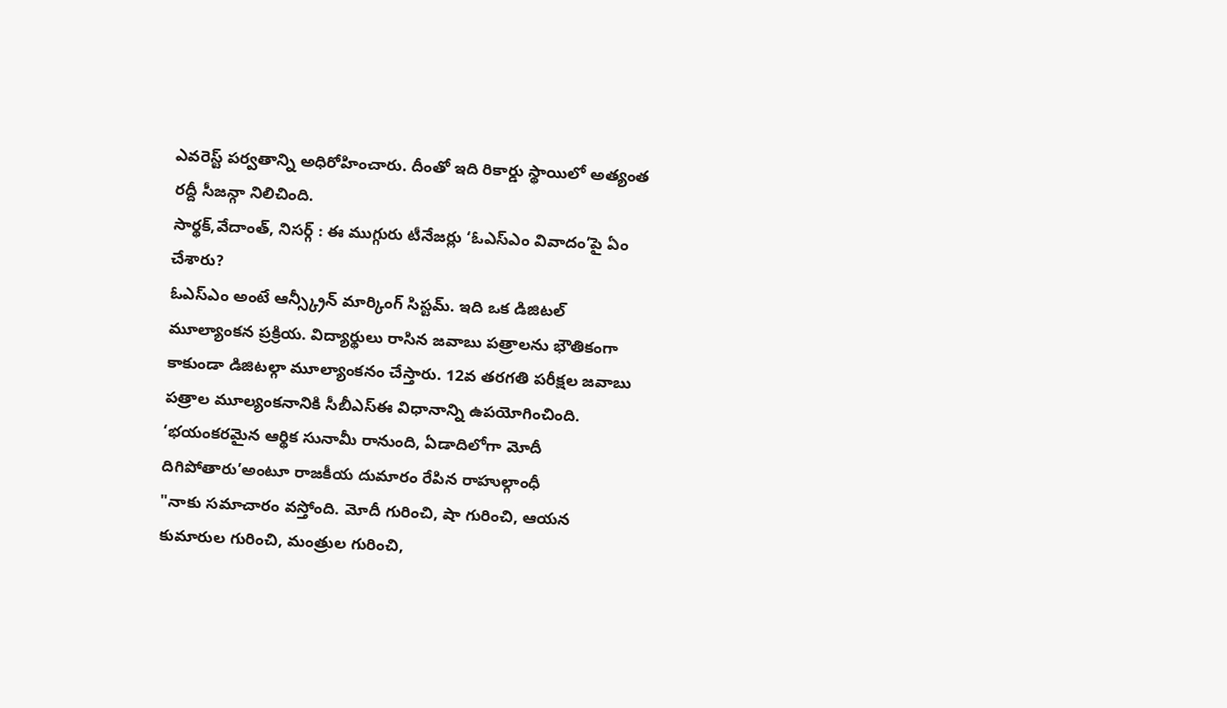ఎవరెస్ట్ పర్వతాన్ని అధిరోహించారు. దీంతో ఇది రికార్డు స్థాయిలో అత్యంత రద్దీ సీజన్గా నిలిచింది.
సార్థక్,వేదాంత్, నిసర్గ్ : ఈ ముగ్గురు టీనేజర్లు ‘ఓఎస్ఎం వివాదం’పై ఏం చేశారు?
ఓఎస్ఎం అంటే ఆన్స్క్రీన్ మార్కింగ్ సిస్టమ్. ఇది ఒక డిజిటల్ మూల్యాంకన ప్రక్రియ. విద్యార్థులు రాసిన జవాబు పత్రాలను భౌతికంగా కాకుండా డిజిటల్గా మూల్యాంకనం చేస్తారు. 12వ తరగతి పరీక్షల జవాబు పత్రాల మూల్యంకనానికి సీబీఎస్ఈ విధానాన్ని ఉపయోగించింది.
‘భయంకరమైన ఆర్థిక సునామీ రానుంది, ఏడాదిలోగా మోదీ దిగిపోతారు’అంటూ రాజకీయ దుమారం రేపిన రాహుల్గాంధీ
"నాకు సమాచారం వస్తోంది. మోదీ గురించి, షా గురించి, ఆయన కుమారుల గురించి, మంత్రుల గురించి,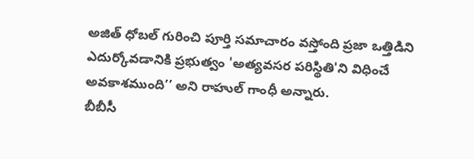అజిత్ ధోబల్ గురించి పూర్తి సమాచారం వస్తోంది ప్రజా ఒత్తిడిని ఎదుర్కోవడానికి ప్రభుత్వం 'అత్యవసర పరిస్థితి'ని విధించే అవకాశముంది’’ అని రాహుల్ గాంధీ అన్నారు.
బీబీసీ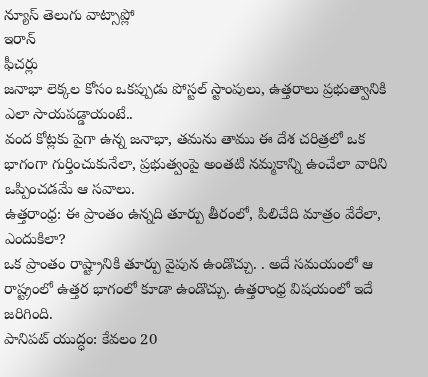న్యూస్ తెలుగు వాట్సాప్లో
ఇరాన్
ఫీచర్లు
జనాభా లెక్కల కోసం ఒకప్పుడు పోస్టల్ స్టాంపులు, ఉత్తరాలు ప్రభుత్వానికి ఎలా సాయపడ్డాయంటే..
వంద కోట్లకు పైగా ఉన్న జనాభా, తమను తాము ఈ దేశ చరిత్రలో ఒక భాగంగా గుర్తించుకునేలా, ప్రభుత్వంపై అంతటి నమ్మకాన్ని ఉంచేలా వారిని ఒప్పించడమే ఆ సవాలు.
ఉత్తరాంధ్ర: ఈ ప్రాంతం ఉన్నది తూర్పు తీరంలో, పిలిచేది మాత్రం వేరేలా, ఎందుకిలా?
ఒక ప్రాంతం రాష్ట్రానికి తూర్పు వైపున ఉండొచ్చు. . అదే సమయంలో ఆ రాష్ట్రంలో ఉత్తర భాగంలో కూడా ఉండొచ్చు. ఉత్తరాంధ్ర విషయంలో ఇదే జరిగింది.
పానిపట్ యుద్ధం: కేవలం 20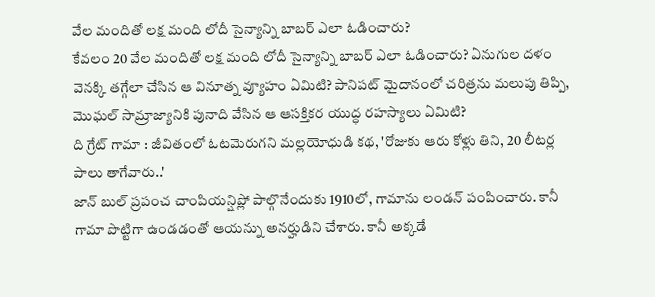వేల మందితో లక్ష మంది లోదీ సైన్యాన్ని బాబర్ ఎలా ఓడించారు?
కేవలం 20 వేల మందితో లక్ష మంది లోదీ సైన్యాన్ని బాబర్ ఎలా ఓడించారు? ఏనుగుల దళం వెనక్కి తగ్గేలా చేసిన ఆ వినూత్న వ్యూహం ఏమిటి? పానిపట్ మైదానంలో చరిత్రను మలుపు తిప్పి, మొఘల్ సామ్రాజ్యానికి పునాది వేసిన ఆ ఆసక్తికర యుద్ధ రహస్యాలు ఏమిటి?
ది గ్రేట్ గామా : జీవితంలో ఓటమెరుగని మల్లయోధుడి కథ, 'రోజుకు ఆరు కోళ్లు తిని, 20 లీటర్ల పాలు తాగేవారు..'
జాన్ బుల్ ప్రపంచ చాంపియన్షిప్లో పాల్గొనేందుకు 1910లో, గామాను లండన్ పంపించారు. కానీ గామా పొట్టిగా ఉండడంతో ఆయన్ను అనర్హుడిని చేశారు. కానీ అక్కడే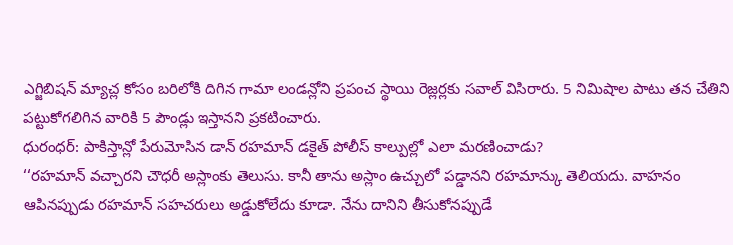ఎగ్జిబిషన్ మ్యాచ్ల కోసం బరిలోకి దిగిన గామా లండన్లోని ప్రపంచ స్థాయి రెజ్లర్లకు సవాల్ విసిరారు. 5 నిమిషాల పాటు తన చేతిని పట్టుకోగలిగిన వారికి 5 పౌండ్లు ఇస్తానని ప్రకటించారు.
ధురంధర్: పాకిస్తాన్లో పేరుమోసిన డాన్ రహమాన్ డకైత్ పోలీస్ కాల్పుల్లో ఎలా మరణించాడు?
‘‘రహమాన్ వచ్చారని చౌధరీ అస్లాంకు తెలుసు. కానీ తాను అస్లాం ఉచ్చులో పడ్డానని రహమాన్కు తెలియదు. వాహనం ఆపినప్పుడు రహమాన్ సహచరులు అడ్డుకోలేదు కూడా. నేను దానిని తీసుకోనప్పుడే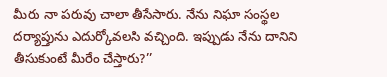మీరు నా పరువు చాలా తీసేసారు. నేను నిఘా సంస్థల దర్యాప్తును ఎదుర్కోవలసి వచ్చింది. ఇప్పుడు నేను దానిని తీసుకుంటే మీరేం చేస్తారు?’’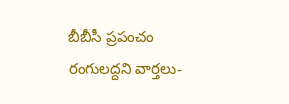బీబీసీ ప్రపంచం
రంగులద్దని వార్తలు-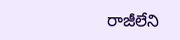రాజీలేని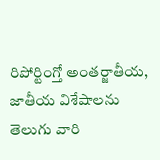రిపోర్టింగ్తో అంతర్జాతీయ, జాతీయ విశేషాలను తెలుగు వారి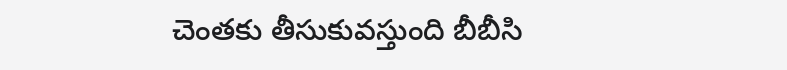చెంతకు తీసుకువస్తుంది బీబీసి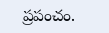ప్రపంచం.